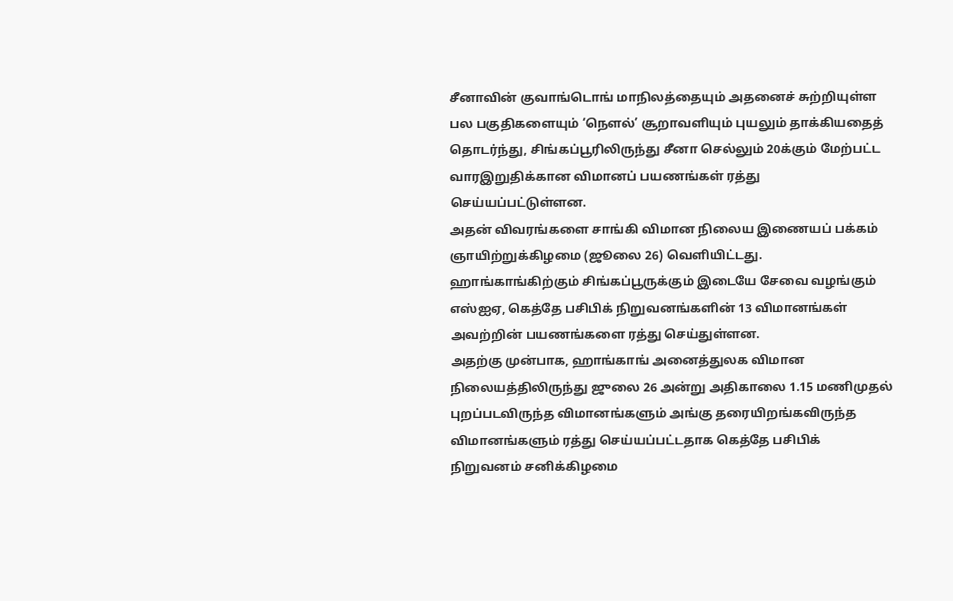சீனாவின் குவாங்டொங் மாநிலத்தையும் அதனைச் சுற்றியுள்ள பல பகுதிகளையும் ‘நௌல்’ சூறாவளியும் புயலும் தாக்கியதைத் தொடர்ந்து, சிங்கப்பூரிலிருந்து சீனா செல்லும் 20க்கும் மேற்பட்ட வாரஇறுதிக்கான விமானப் பயணங்கள் ரத்து செய்யப்பட்டுள்ளன.
அதன் விவரங்களை சாங்கி விமான நிலைய இணையப் பக்கம் ஞாயிற்றுக்கிழமை (ஜூலை 26) வெளியிட்டது.
ஹாங்காங்கிற்கும் சிங்கப்பூருக்கும் இடையே சேவை வழங்கும் எஸ்ஐஏ, கெத்தே பசிபிக் நிறுவனங்களின் 13 விமானங்கள் அவற்றின் பயணங்களை ரத்து செய்துள்ளன.
அதற்கு முன்பாக, ஹாங்காங் அனைத்துலக விமான நிலையத்திலிருந்து ஜுலை 26 அன்று அதிகாலை 1.15 மணிமுதல் புறப்படவிருந்த விமானங்களும் அங்கு தரையிறங்கவிருந்த விமானங்களும் ரத்து செய்யப்பட்டதாக கெத்தே பசிபிக் நிறுவனம் சனிக்கிழமை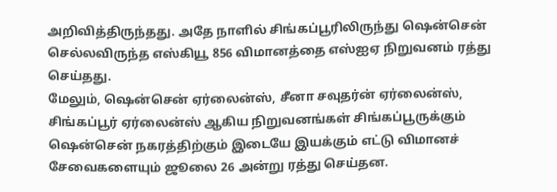அறிவித்திருந்தது. அதே நாளில் சிங்கப்பூரிலிருந்து ஷென்சென் செல்லவிருந்த எஸ்கியூ 856 விமானத்தை எஸ்ஐஏ நிறுவனம் ரத்து செய்தது.
மேலும், ஷென்சென் ஏர்லைன்ஸ், சீனா சவுதர்ன் ஏர்லைன்ஸ், சிங்கப்பூர் ஏர்லைன்ஸ் ஆகிய நிறுவனங்கள் சிங்கப்பூருக்கும் ஷென்சென் நகரத்திற்கும் இடையே இயக்கும் எட்டு விமானச் சேவைகளையும் ஜூலை 26 அன்று ரத்து செய்தன.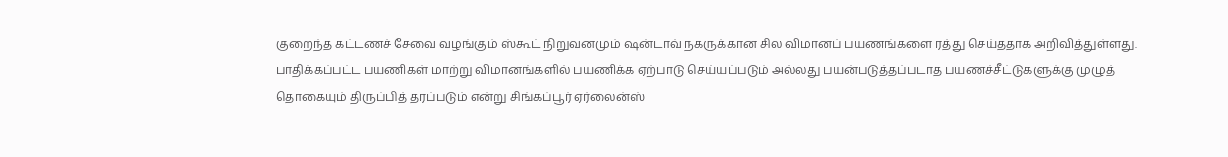குறைந்த கட்டணச் சேவை வழங்கும் ஸ்கூட் நிறுவனமும் ஷன்டாவ் நகருக்கான சில விமானப் பயணங்களை ரத்து செய்ததாக அறிவித்துள்ளது.
பாதிக்கப்பட்ட பயணிகள் மாற்று விமானங்களில் பயணிக்க ஏற்பாடு செய்யப்படும் அல்லது பயன்படுத்தப்படாத பயணச்சீட்டுகளுக்கு முழுத் தொகையும் திருப்பித் தரப்படும் என்று சிங்கப்பூர் ஏர்லைன்ஸ்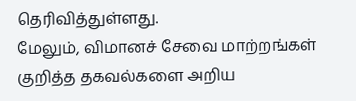தெரிவித்துள்ளது.
மேலும், விமானச் சேவை மாற்றங்கள் குறித்த தகவல்களை அறிய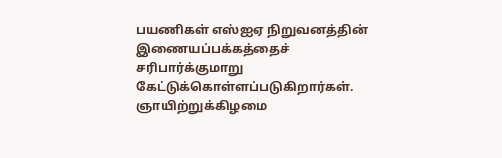பயணிகள் எஸ்ஐஏ நிறுவனத்தின் இணையப்பக்கத்தைச் சரிபார்க்குமாறு கேட்டுக்கொள்ளப்படுகிறார்கள்.
ஞாயிற்றுக்கிழமை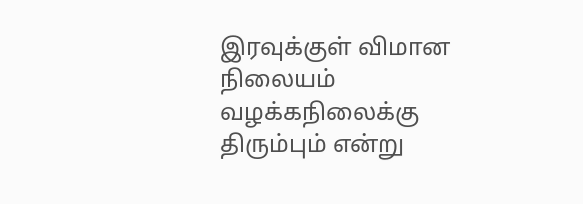இரவுக்குள் விமான நிலையம் வழக்கநிலைக்கு திரும்பும் என்று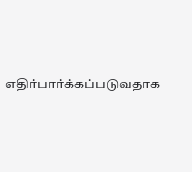எதிர்பார்க்கப்படுவதாக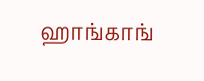ஹாங்காங்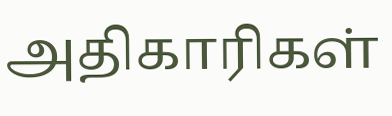அதிகாரிகள்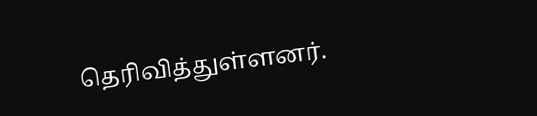தெரிவித்துள்ளனர்.